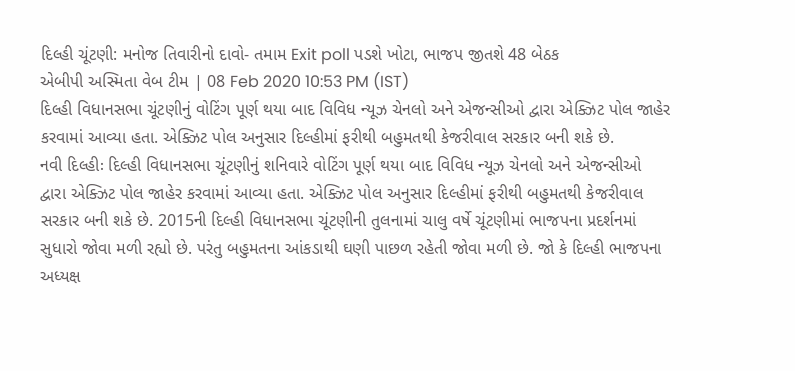દિલ્હી ચૂંટણી: મનોજ તિવારીનો દાવો- તમામ Exit poll પડશે ખોટા, ભાજપ જીતશે 48 બેઠક
એબીપી અસ્મિતા વેબ ટીમ | 08 Feb 2020 10:53 PM (IST)
દિલ્હી વિધાનસભા ચૂંટણીનું વોટિંગ પૂર્ણ થયા બાદ વિવિધ ન્યૂઝ ચેનલો અને એજન્સીઓ દ્વારા એક્ઝિટ પોલ જાહેર કરવામાં આવ્યા હતા. એક્ઝિટ પોલ અનુસાર દિલ્હીમાં ફરીથી બહુમતથી કેજરીવાલ સરકાર બની શકે છે.
નવી દિલ્હીઃ દિલ્હી વિધાનસભા ચૂંટણીનું શનિવારે વોટિંગ પૂર્ણ થયા બાદ વિવિધ ન્યૂઝ ચેનલો અને એજન્સીઓ દ્વારા એક્ઝિટ પોલ જાહેર કરવામાં આવ્યા હતા. એક્ઝિટ પોલ અનુસાર દિલ્હીમાં ફરીથી બહુમતથી કેજરીવાલ સરકાર બની શકે છે. 2015ની દિલ્હી વિધાનસભા ચૂંટણીની તુલનામાં ચાલુ વર્ષે ચૂંટણીમાં ભાજપના પ્રદર્શનમાં સુધારો જોવા મળી રહ્યો છે. પરંતુ બહુમતના આંકડાથી ઘણી પાછળ રહેતી જોવા મળી છે. જો કે દિલ્હી ભાજપના અધ્યક્ષ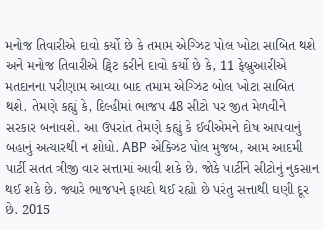મનોજ તિવારીએ દાવો કર્યો છે કે તમામ એગ્ઝિટ પોલ ખોટા સાબિત થશે અને મનોજ તિવારીએ ટ્વિટ કરીને દાવો કર્યો છે કે, 11 ફેબ્રુઆરીએ મતદાનના પરીણામ આવ્યા બાદ તમામ એગ્ઝિટ બોલ ખોટા સાબિત થશે. તેમણે કહ્યું કે, દિલ્હીમાં ભાજપ 48 સીટો પર જીત મેળવીને સરકાર બનાવશે. આ ઉપરાંત તેમણે કહ્યું કે ઈવીએમને દોષ આપવાનું બહાનું અત્યારથી ન શોધો. ABP એક્ઝિટ પોલ મુજબ, આમ આદમી પાર્ટી સતત ત્રીજી વાર સત્તામાં આવી શકે છે. જોકે પાર્ટીને સીટોનું નુકસાન થઈ શકે છે. જ્યારે ભાજપને ફાયદો થઈ રહ્યો છે પરંતુ સત્તાથી ઘણી દૂર છે. 2015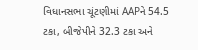વિધાનસભા ચૂંટણીમાં AAPને 54.5 ટકા, બીજેપીને 32.3 ટકા અને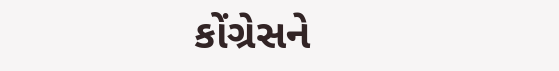કોંગ્રેસને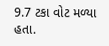9.7 ટકા વોટ મળ્યા હતા.